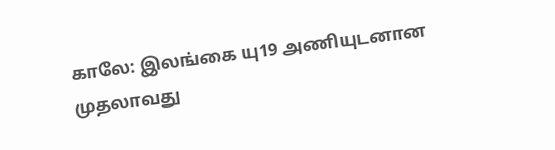காலே: இலங்கை யு19 அணியுடனான முதலாவது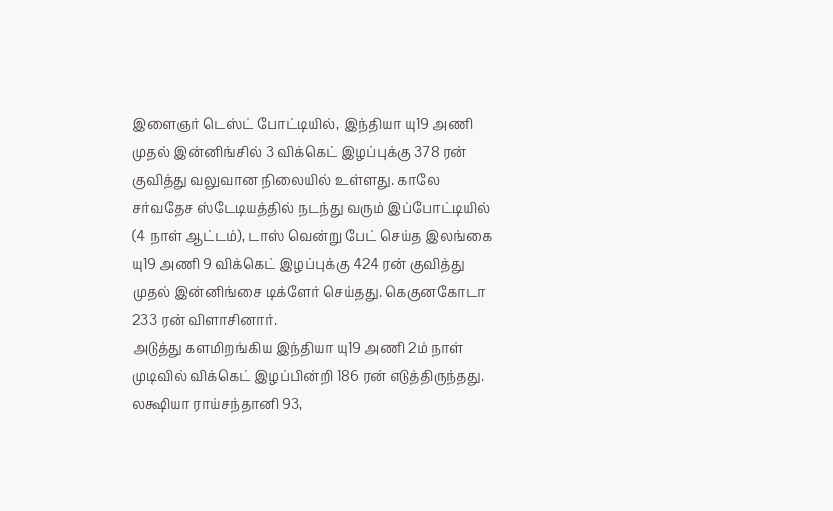இளைஞர் டெஸ்ட் போட்டியில், இந்தியா யு19 அணி முதல் இன்னிங்சில் 3 விக்கெட் இழப்புக்கு 378 ரன் குவித்து வலுவான நிலையில் உள்ளது. காலே சர்வதேச ஸ்டேடியத்தில் நடந்து வரும் இப்போட்டியில் (4 நாள் ஆட்டம்), டாஸ் வென்று பேட் செய்த இலங்கை யு19 அணி 9 விக்கெட் இழப்புக்கு 424 ரன் குவித்து முதல் இன்னிங்சை டிக்ளேர் செய்தது. கெகுனகோடா 233 ரன் விளாசினார்.
அடுத்து களமிறங்கிய இந்தியா யு19 அணி 2ம் நாள் முடிவில் விக்கெட் இழப்பின்றி 186 ரன் எடுத்திருந்தது. லக்ஷியா ராய்சந்தானி 93,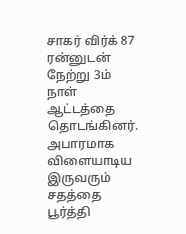சாகர் விர்க் 87 ரன்னுடன் நேற்று 3ம் நாள் ஆட்டத்தை தொடங்கினர். அபாரமாக விளையாடிய இருவரும் சதத்தை பூர்த்தி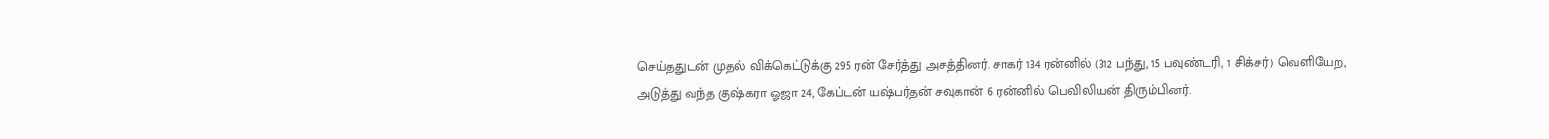செய்ததுடன் முதல் விக்கெட்டுக்கு 295 ரன் சேர்த்து அசத்தினர். சாகர் 134 ரன்னில் (312 பந்து, 15 பவுண்டரி, 1 சிக்சர்) வெளியேற, அடுத்து வந்த குஷ்கரா ஓஜா 24, கேப்டன் யஷ்பர்தன் சவுகான் 6 ரன்னில் பெவிலியன் திரும்பினர்.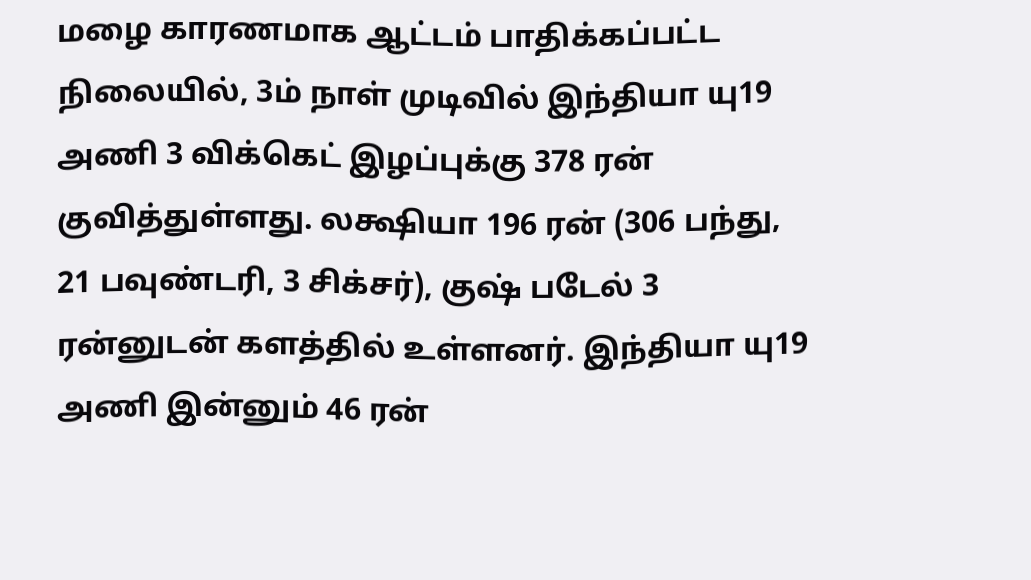மழை காரணமாக ஆட்டம் பாதிக்கப்பட்ட நிலையில், 3ம் நாள் முடிவில் இந்தியா யு19 அணி 3 விக்கெட் இழப்புக்கு 378 ரன் குவித்துள்ளது. லக்ஷியா 196 ரன் (306 பந்து, 21 பவுண்டரி, 3 சிக்சர்), குஷ் படேல் 3 ரன்னுடன் களத்தில் உள்ளனர். இந்தியா யு19 அணி இன்னும் 46 ரன்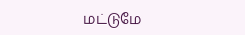மட்டுமே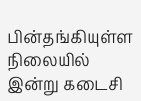பின்தங்கியுள்ள நிலையில் இன்று கடைசி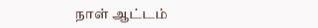நாள் ஆட்டம்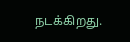நடக்கிறது.